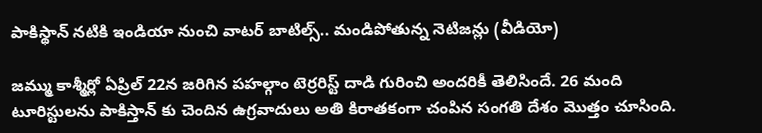పాకిస్థాన్ నటికి ఇండియా నుంచి వాటర్ బాటిల్స్.. మండిపోతున్న నెటిజన్లు (వీడియో)

జమ్ము కాశ్మీర్లో ఏప్రిల్ 22న జరిగిన పహల్గాం టెర్రరిస్ట్ దాడి గురించి అందరికీ తెలిసిందే. 26 మంది టూరిస్టులను పాకిస్తాన్ కు చెందిన ఉగ్రవాదులు అతి కిరాతకంగా చంపిన సంగతి దేశం మొత్తం చూసింది.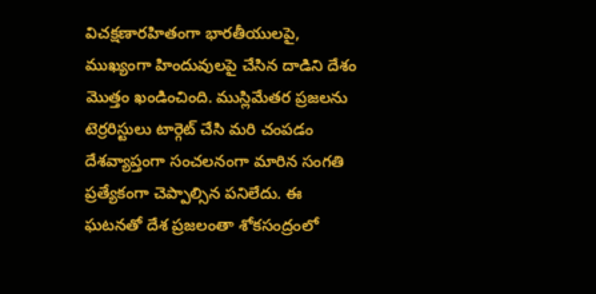విచక్షణారహితంగా భారతీయులపై, ముఖ్యంగా హిందువులపై చేసిన దాడిని దేశం మొత్తం ఖండించింది. ముస్లిమేతర ప్రజలను టెర్రరిస్టులు టార్గెట్ చేసి మరి చంపడం దేశవ్యాప్తంగా సంచలనంగా మారిన సంగతి ప్రత్యేకంగా చెప్పాల్సిన పనిలేదు. ఈ ఘటనతో దేశ ప్రజలంతా శోకసంద్రంలో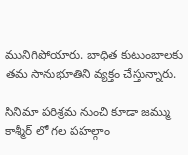మునిగిపోయారు. బాధిత కుటుంబాలకు తమ సానుభూతిని వ్యక్తం చేస్తున్నారు.

సినిమా పరిశ్రమ నుంచి కూడా జమ్ము కాశ్మీర్ లో గల పహల్గాం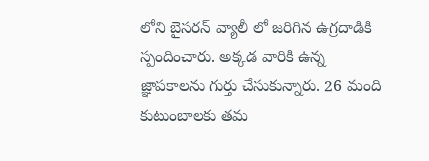లోని బైసరన్ వ్యాలీ లో జరిగిన ఉగ్రదాడికి స్పందించారు. అక్కడ వారికి ఉన్న జ్ఞాపకాలను గుర్తు చేసుకున్నారు. 26 మంది కుటుంబాలకు తమ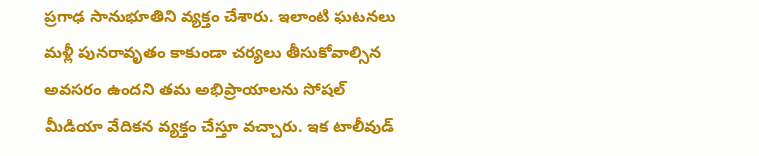ప్రగాఢ సానుభూతిని వ్యక్తం చేశారు. ఇలాంటి ఘటనలు మళ్లీ పునరావృతం కాకుండా చర్యలు తీసుకోవాల్సిన అవసరం ఉందని తమ అభిప్రాయాలను సోషల్ మీడియా వేదికన వ్యక్తం చేస్తూ వచ్చారు. ఇక టాలీవుడ్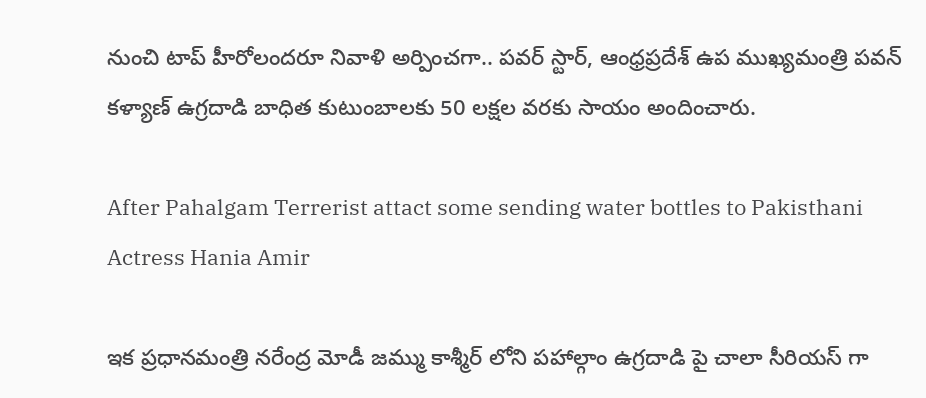నుంచి టాప్ హీరోలందరూ నివాళి అర్పించగా.. పవర్ స్టార్, ఆంధ్రప్రదేశ్ ఉప ముఖ్యమంత్రి పవన్ కళ్యాణ్ ఉగ్రదాడి బాధిత కుటుంబాలకు 50 లక్షల వరకు సాయం అందించారు.

After Pahalgam Terrerist attact some sending water bottles to Pakisthani Actress Hania Amir

ఇక ప్రధానమంత్రి నరేంద్ర మోడీ జమ్ము కాశ్మీర్ లోని పహాల్గాం ఉగ్రదాడి పై చాలా సీరియస్ గా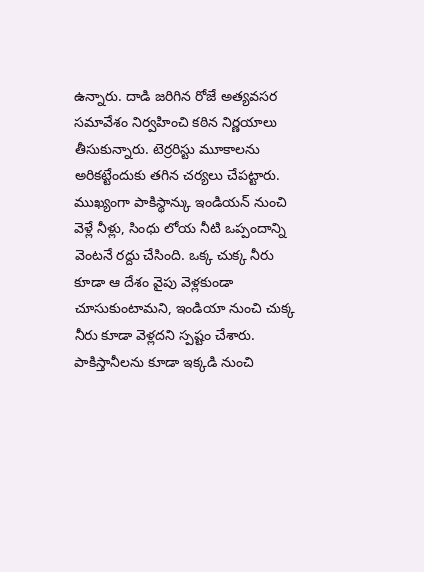ఉన్నారు. దాడి జరిగిన రోజే అత్యవసర సమావేశం నిర్వహించి కఠిన నిర్ణయాలు తీసుకున్నారు. టెర్రరిస్టు మూకాలను అరికట్టేందుకు తగిన చర్యలు చేపట్టారు. ముఖ్యంగా పాకిస్థాన్కు ఇండియన్ నుంచి వెళ్లే నీళ్లు, సింధు లోయ నీటి ఒప్పందాన్ని వెంటనే రద్దు చేసింది. ఒక్క చుక్క నీరు కూడా ఆ దేశం వైపు వెళ్లకుండా చూసుకుంటామని, ఇండియా నుంచి చుక్క నీరు కూడా వెళ్లదని స్పష్టం చేశారు. పాకిస్తానీలను కూడా ఇక్కడి నుంచి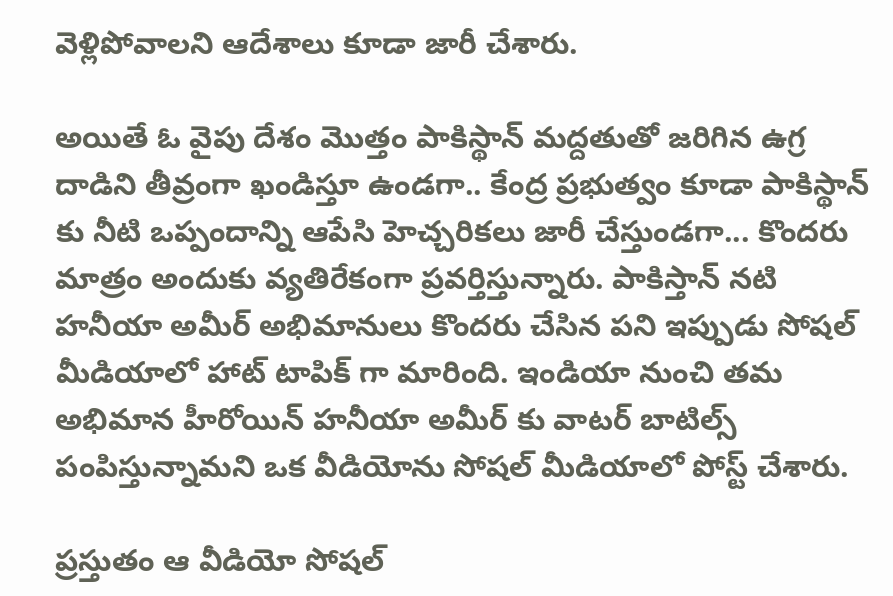వెళ్లిపోవాలని ఆదేశాలు కూడా జారీ చేశారు.

అయితే ఓ వైపు దేశం మొత్తం పాకిస్థాన్ మద్దతుతో జరిగిన ఉగ్ర దాడిని తీవ్రంగా ఖండిస్తూ ఉండగా.. కేంద్ర ప్రభుత్వం కూడా పాకిస్థాన్ కు నీటి ఒప్పందాన్ని ఆపేసి హెచ్చరికలు జారీ చేస్తుండగా... కొందరు మాత్రం అందుకు వ్యతిరేకంగా ప్రవర్తిస్తున్నారు. పాకిస్తాన్ నటి హనీయా అమీర్ అభిమానులు కొందరు చేసిన పని ఇప్పుడు సోషల్ మీడియాలో హాట్ టాపిక్ గా మారింది. ఇండియా నుంచి తమ అభిమాన హీరోయిన్ హనీయా అమీర్ కు వాటర్ బాటిల్స్ పంపిస్తున్నామని ఒక వీడియోను సోషల్ మీడియాలో పోస్ట్ చేశారు.

ప్రస్తుతం ఆ వీడియో సోషల్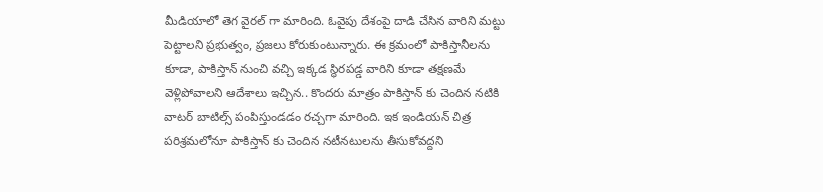మీడియాలో తెగ వైరల్ గా మారింది. ఓవైపు దేశంపై దాడి చేసిన వారిని మట్టు పెట్టాలని ప్రభుత్వం, ప్రజలు కోరుకుంటున్నారు. ఈ క్రమంలో పాకిస్తానీలను కూడా, పాకిస్తాన్ నుంచి వచ్చి ఇక్కడ స్థిరపడ్డ వారిని కూడా తక్షణమే వెళ్లిపోవాలని ఆదేశాలు ఇచ్చిన.. కొందరు మాత్రం పాకిస్తాన్ కు చెందిన నటికి వాటర్ బాటిల్స్ పంపిస్తుండడం రచ్చగా మారింది. ఇక ఇండియన్ చిత్ర పరిశ్రమలోనూ పాకిస్తాన్ కు చెందిన నటీనటులను తీసుకోవద్దని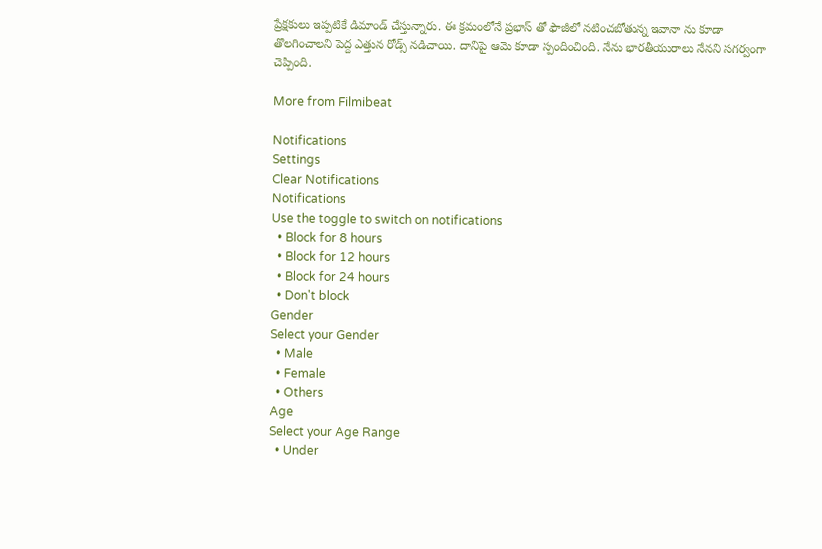ప్రేక్షకులు ఇప్పటికే డిమాండ్ చేస్తున్నారు. ఈ క్రమంలోనే ప్రభాస్ తో ఫౌజీలో నటించబోతున్న ఇవానా ను కూడా తొలగించాలని పెద్ద ఎత్తున రోడ్స్ నడిచాయి. దానిపై ఆమె కూడా స్పందించింది. నేను భారతీయురాలు నేనని సగర్వంగా చెప్పింది.

More from Filmibeat

Notifications
Settings
Clear Notifications
Notifications
Use the toggle to switch on notifications
  • Block for 8 hours
  • Block for 12 hours
  • Block for 24 hours
  • Don't block
Gender
Select your Gender
  • Male
  • Female
  • Others
Age
Select your Age Range
  • Under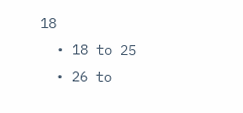18
  • 18 to 25
  • 26 to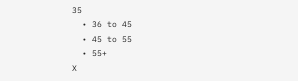35
  • 36 to 45
  • 45 to 55
  • 55+
X